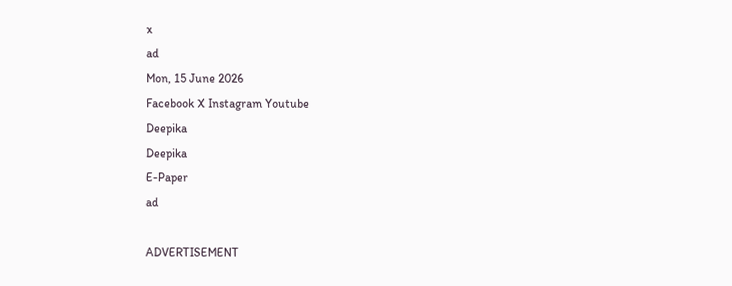x
ad
Mon, 15 June 2026
Facebook X Instagram Youtube
Deepika
Deepika
E-Paper
ad

ADVERTISEMENT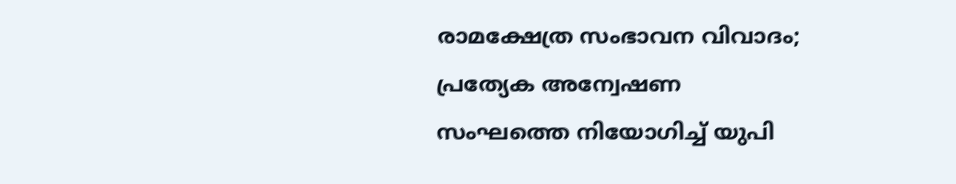രാമക്ഷേത്ര സംഭാവന വിവാദം; പ്രത്യേക അന്വേഷണ സംഘത്തെ നിയോഗിച്ച് യുപി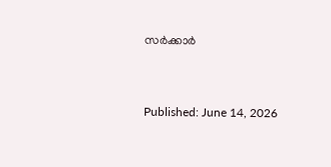സർക്കാർ


Published: June 14, 2026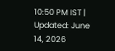10:50 PM IST | Updated: June 14, 2026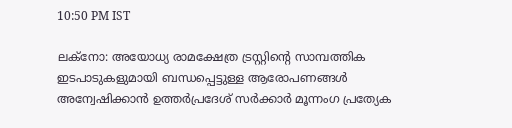10:50 PM IST

ലക്നോ: അയോധ്യ രാമക്ഷേത്ര ട്രസ്റ്റിന്‍റെ സാമ്പത്തിക ഇടപാടുകളുമായി ബന്ധപ്പെട്ടുള്ള ആരോപണങ്ങൾ അന്വേഷിക്കാൻ ഉത്തർപ്രദേശ് സർക്കാർ മൂന്നംഗ പ്രത്യേക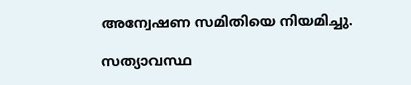അന്വേഷണ സമിതിയെ നിയമിച്ചു.

സത്യാവസ്ഥ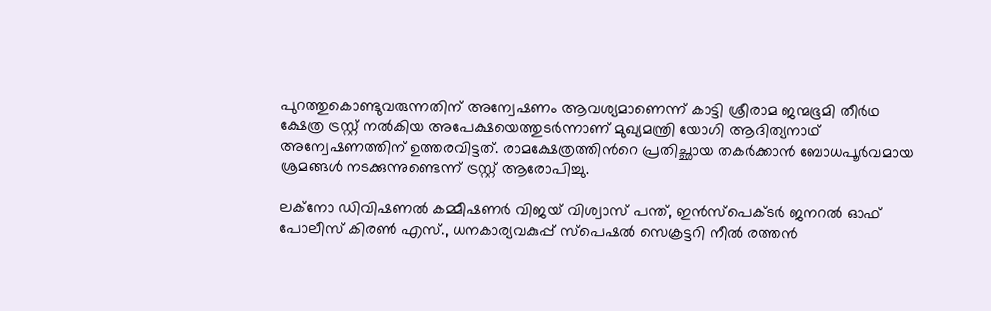പുറത്തുകൊണ്ടുവരുന്നതിന് അന്വേഷണം ആവശ്യമാണെന്ന് കാട്ടി ശ്രീരാമ ജന്മഭൂമി തീർഥ ക്ഷേത്ര ട്രസ്റ്റ് നൽകിയ അപേക്ഷയെത്തുടർന്നാണ് മുഖ്യമന്ത്രി യോഗി ആദിത്യനാഥ് അന്വേഷണത്തിന് ഉത്തരവിട്ടത്. രാമക്ഷേത്രത്തിന്‍റെ പ്രതിച്ഛായ തകർക്കാൻ ബോധപൂർവമായ ശ്രമങ്ങൾ നടക്കുന്നുണ്ടെന്ന് ട്രസ്റ്റ് ആരോപിച്ചു.

ലക്നോ ഡിവിഷണൽ കമ്മീഷണർ വിജയ് വിശ്വാസ് പന്ത്, ഇൻസ്‌പെക്ടർ ജനറൽ ഓഫ് പോലീസ് കിരൺ എസ്., ധനകാര്യവകുപ്പ് സ്‌പെഷൽ സെക്രട്ടറി നീൽ രത്തൻ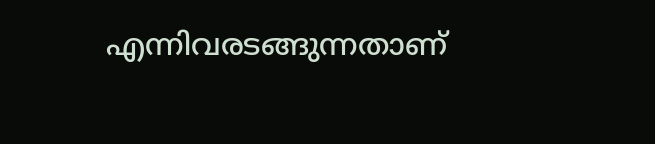എന്നിവരടങ്ങുന്നതാണ്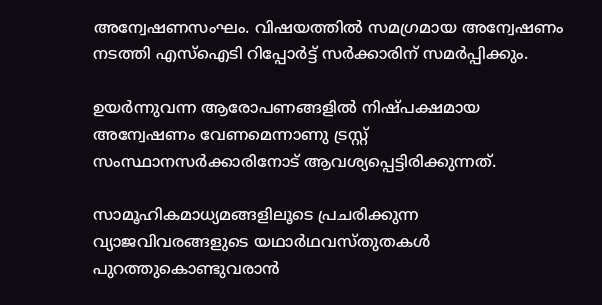അന്വേഷണസംഘം. വിഷയത്തിൽ സമഗ്രമായ അന്വേഷണം നടത്തി എസ്‌ഐടി റിപ്പോർട്ട് സർക്കാരിന് സമർപ്പിക്കും.

ഉയർന്നുവന്ന ആരോപണങ്ങളിൽ നിഷ്പക്ഷമായ അന്വേഷണം വേണമെന്നാണു ട്രസ്റ്റ് സംസ്ഥാനസർക്കാരിനോട് ആവശ്യപ്പെട്ടിരിക്കുന്നത്.

സാമൂഹികമാധ്യമങ്ങളിലൂടെ പ്രചരിക്കുന്ന വ്യാജവിവരങ്ങളുടെ യഥാർഥവസ്തുതകൾ പുറത്തുകൊണ്ടുവരാൻ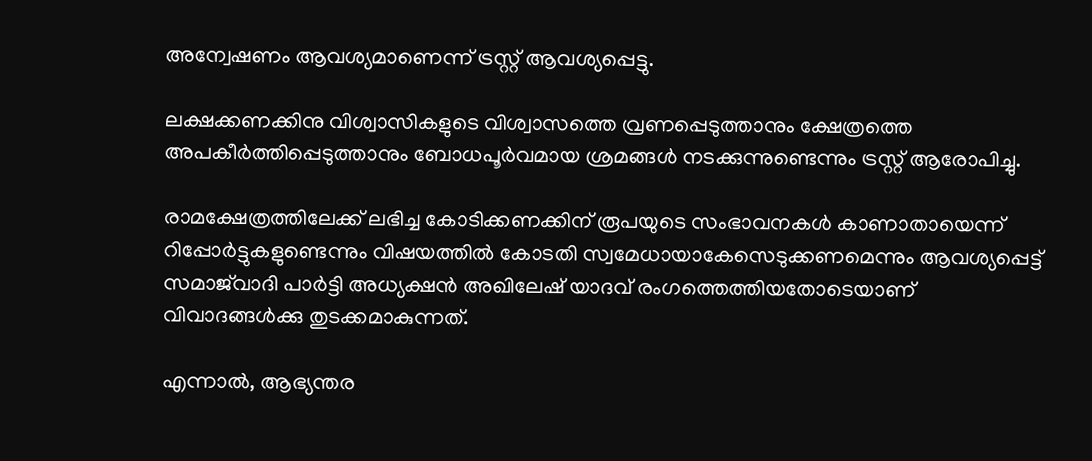അന്വേഷണം ആവശ്യമാണെന്ന് ട്രസ്റ്റ് ആവശ്യപ്പെട്ടു.

ലക്ഷക്കണക്കിനു വിശ്വാസികളുടെ വിശ്വാസത്തെ വ്രണപ്പെടുത്താനും ക്ഷേത്രത്തെ അപകീർത്തിപ്പെടുത്താനും ബോധപൂർവമായ ശ്രമങ്ങൾ നടക്കുന്നുണ്ടെന്നും ട്രസ്റ്റ് ആരോപിച്ചു.

രാമക്ഷേത്രത്തിലേക്ക് ലഭിച്ച കോടിക്കണക്കിന് രൂപയുടെ സംഭാവനകൾ കാണാതായെന്ന് റിപ്പോർട്ടുകളുണ്ടെന്നും വിഷയത്തിൽ കോടതി സ്വമേധായാകേസെടുക്കണമെന്നും ആവശ്യപ്പെട്ട് സമാജ്‌വാദി പാർട്ടി അധ്യക്ഷൻ അഖിലേഷ് യാദവ് രംഗത്തെത്തിയതോടെയാണ് വിവാദങ്ങൾക്കു തുടക്കമാകുന്നത്.

എന്നാൽ, ആഭ്യന്തര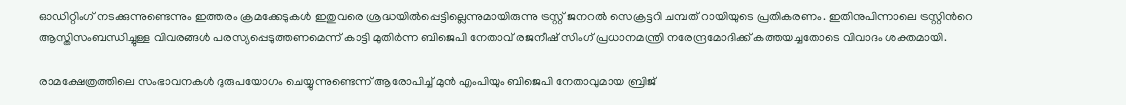ഓഡിറ്റിംഗ് നടക്കുന്നുണ്ടെന്നും ഇത്തരം ക്രമക്കേടുകൾ ഇതുവരെ ശ്രദ്ധയിൽപ്പെട്ടില്ലെന്നുമായിരുന്നു ട്രസ്റ്റ് ജനറൽ സെക്രട്ടറി ചമ്പത് റായിയുടെ പ്രതികരണം. ഇതിനുപിന്നാലെ ട്രസ്റ്റിന്‍റെ ആസ്തിസംബന്ധിച്ചുള്ള വിവരങ്ങൾ പരസ്യപ്പെടുത്തണമെന്ന് കാട്ടി മുതിർന്ന ബിജെപി നേതാവ് രജനീഷ് സിംഗ് പ്രധാനമന്ത്രി നരേന്ദ്രമോദിക്ക് കത്തയച്ചതോടെ വിവാദം ശക്തമായി.

രാമക്ഷേത്രത്തിലെ സംഭാവനകൾ ദുരുപയോഗം ചെയ്യുന്നുണ്ടെന്ന് ആരോപിച്ച് മുൻ എംപിയും ബിജെപി നേതാവുമായ ബ്രിജ്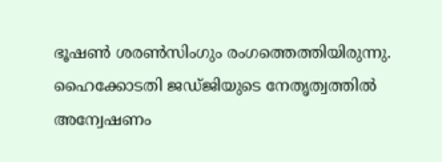ഭൂഷൺ ശരൺസിംഗും രംഗത്തെത്തിയിരുന്നു. ഹൈക്കോടതി ജഡ്ജിയുടെ നേതൃത്വത്തിൽ അന്വേഷണം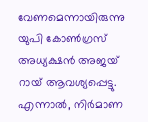വേണമെന്നായിരുന്നു യുപി കോൺഗ്രസ് അധ്യക്ഷൻ അജയ് റായ് ആവശ്യപ്പെട്ടു. എന്നാൽ, നിർമാണ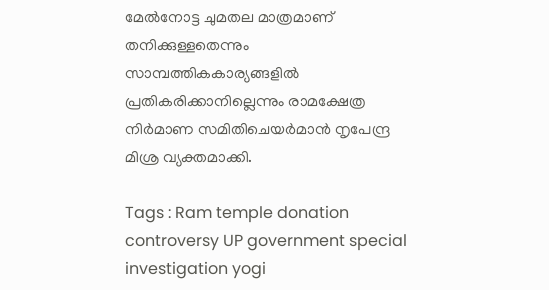മേൽനോട്ട ചുമതല മാത്രമാണ് തനിക്കുള്ളതെന്നും സാമ്പത്തികകാര്യങ്ങളിൽ പ്രതികരിക്കാനില്ലെന്നും രാമക്ഷേത്ര നിർമാണ സമിതിചെയർമാൻ നൃപേന്ദ്ര മിശ്ര വ്യക്തമാക്കി.

Tags : Ram temple donation controversy UP government special investigation yogi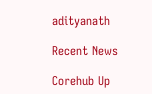adityanath

Recent News

Corehub Up